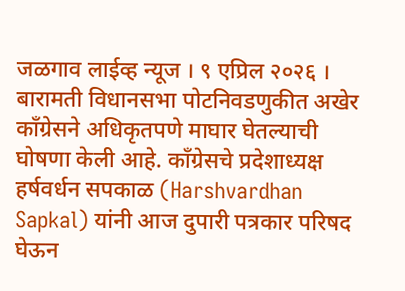जळगाव लाईव्ह न्यूज । ९ एप्रिल २०२६ । बारामती विधानसभा पोटनिवडणुकीत अखेर काँग्रेसने अधिकृतपणे माघार घेतल्याची घोषणा केली आहे. काँग्रेसचे प्रदेशाध्यक्ष हर्षवर्धन सपकाळ (Harshvardhan Sapkal) यांनी आज दुपारी पत्रकार परिषद घेऊन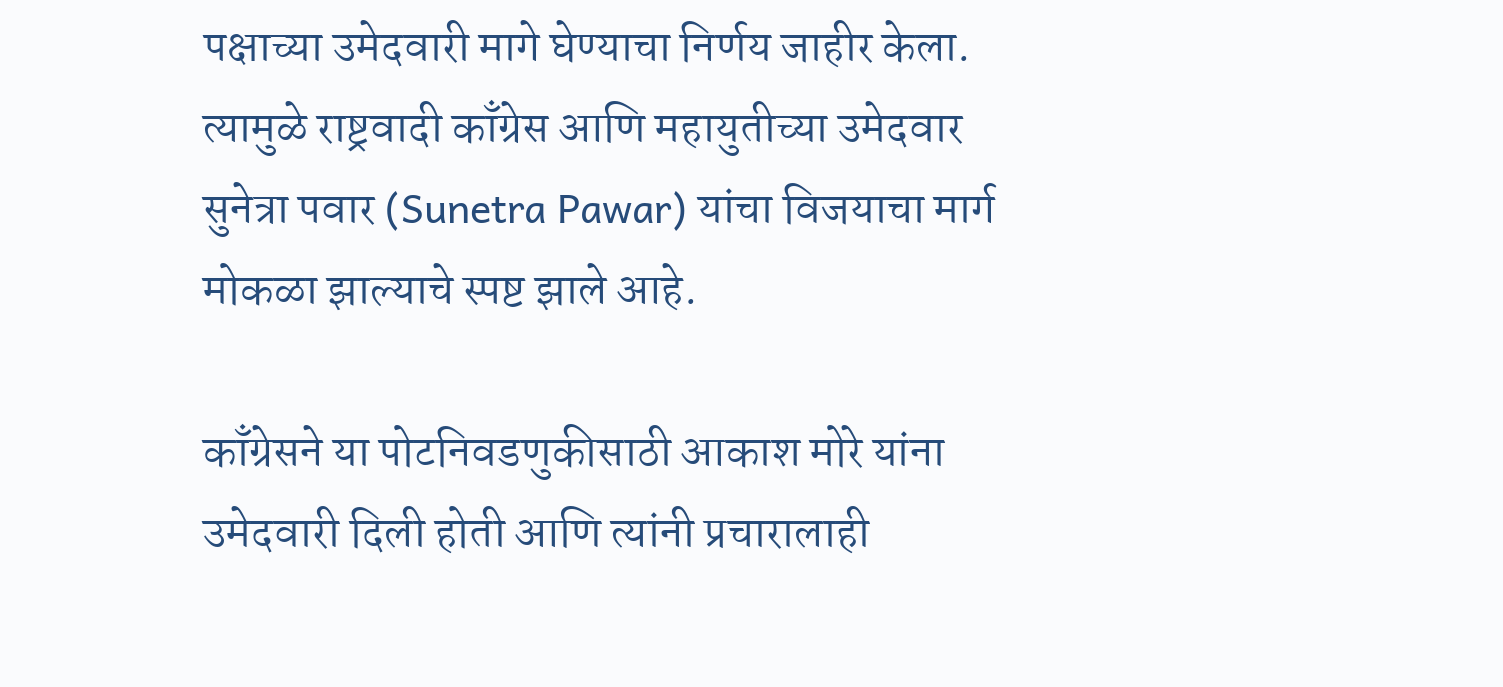पक्षाच्या उमेदवारी मागे घेण्याचा निर्णय जाहीर केला. त्यामुळे राष्ट्रवादी काँग्रेस आणि महायुतीच्या उमेदवार सुनेत्रा पवार (Sunetra Pawar) यांचा विजयाचा मार्ग मोकळा झाल्याचे स्पष्ट झाले आहे.

काँग्रेसने या पोटनिवडणुकीसाठी आकाश मोरे यांना उमेदवारी दिली होती आणि त्यांनी प्रचारालाही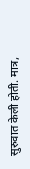सुरुवात केली होती. मात्र,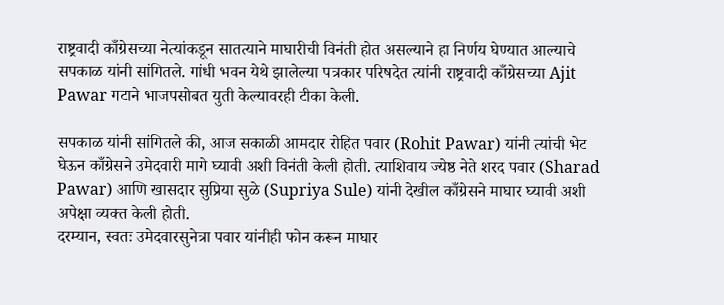राष्ट्रवादी काँग्रेसच्या नेत्यांकडून सातत्याने माघारीची विनंती होत असल्याने हा निर्णय घेण्यात आल्याचे सपकाळ यांनी सांगितले. गांधी भवन येथे झालेल्या पत्रकार परिषदेत त्यांनी राष्ट्रवादी काँग्रेसच्या Ajit Pawar गटाने भाजपसोबत युती केल्यावरही टीका केली.

सपकाळ यांनी सांगितले की, आज सकाळी आमदार रोहित पवार (Rohit Pawar) यांनी त्यांची भेट घेऊन काँग्रेसने उमेदवारी मागे घ्यावी अशी विनंती केली होती. त्याशिवाय ज्येष्ठ नेते शरद पवार (Sharad Pawar) आणि खासदार सुप्रिया सुळे (Supriya Sule) यांनी देखील काँग्रेसने माघार घ्यावी अशी अपेक्षा व्यक्त केली होती.
दरम्यान, स्वतः उमेदवारसुनेत्रा पवार यांनीही फोन करून माघार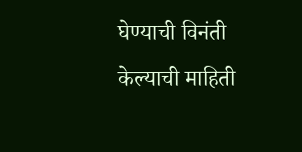घेण्याची विनंती केल्याची माहिती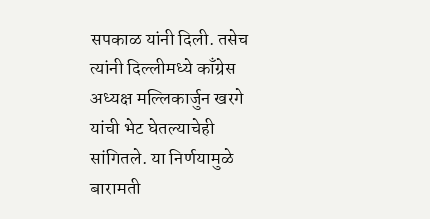सपकाळ यांनी दिली. तसेच त्यांनी दिल्लीमध्ये काँग्रेस अध्यक्ष मल्लिकार्जुन खरगे यांची भेट घेतल्याचेही सांगितले. या निर्णयामुळे बारामती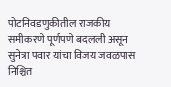पोटनिवडणुकीतील राजकीय समीकरणे पूर्णपणे बदलली असून सुनेत्रा पवार यांचा विजय जवळपास निश्चित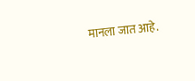मानला जात आहे.